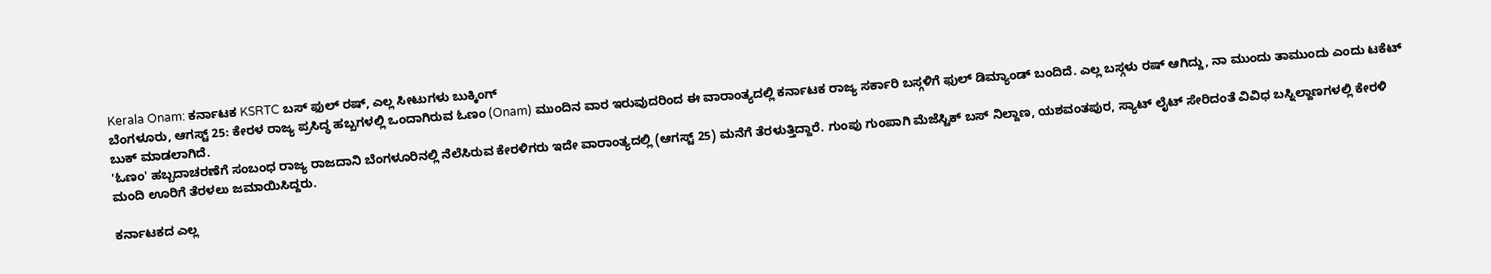Kerala Onam: ಕರ್ನಾಟಕ KSRTC ಬಸ್ ಫುಲ್ ರಷ್, ಎಲ್ಲ ಸೀಟುಗಳು ಬುಕ್ಕಿಂಗ್
ಬೆಂಗಳೂರು, ಆಗಸ್ಟ್ 25: ಕೇರಳ ರಾಜ್ಯ ಪ್ರಸಿದ್ಧ ಹಬ್ಬಗಳಲ್ಲಿ ಒಂದಾಗಿರುವ ಓಣಂ (Onam) ಮುಂದಿನ ವಾರ ಇರುವುದರಿಂದ ಈ ವಾರಾಂತ್ಯದಲ್ಲಿ ಕರ್ನಾಟಕ ರಾಜ್ಯ ಸರ್ಕಾರಿ ಬಸ್ಗಳಿಗೆ ಫುಲ್ ಡಿಮ್ಯಾಂಡ್ ಬಂದಿದೆ. ಎಲ್ಲ ಬಸ್ಗಳು ರಷ್ ಆಗಿದ್ದು, ನಾ ಮುಂದು ತಾಮುಂದು ಎಂದು ಟಕೆಟ್ ಬುಕ್ ಮಾಡಲಾಗಿದೆ.
'ಓಣಂ' ಹಬ್ಬದಾಚರಣೆಗೆ ಸಂಬಂಧ ರಾಜ್ಯ ರಾಜದಾನಿ ಬೆಂಗಳೂರಿನಲ್ಲಿ ನೆಲೆಸಿರುವ ಕೇರಳಿಗರು ಇದೇ ವಾರಾಂತ್ಯದಲ್ಲಿ (ಆಗಸ್ಟ್ 25) ಮನೆಗೆ ತೆರಳುತ್ತಿದ್ದಾರೆ. ಗುಂಪು ಗುಂಪಾಗಿ ಮೆಜೆಸ್ಟಿಕ್ ಬಸ್ ನಿಲ್ದಾಣ, ಯಶವಂತಪುರ, ಸ್ಯಾಟ್ ಲೈಟ್ ಸೇರಿದಂತೆ ವಿವಿಧ ಬಸ್ನಿಲ್ದಾಣಗಳಲ್ಲಿ ಕೇರಳಿ ಮಂದಿ ಊರಿಗೆ ತೆರಳಲು ಜಮಾಯಿಸಿದ್ದರು.

ಕರ್ನಾಟಕದ ಎಲ್ಲ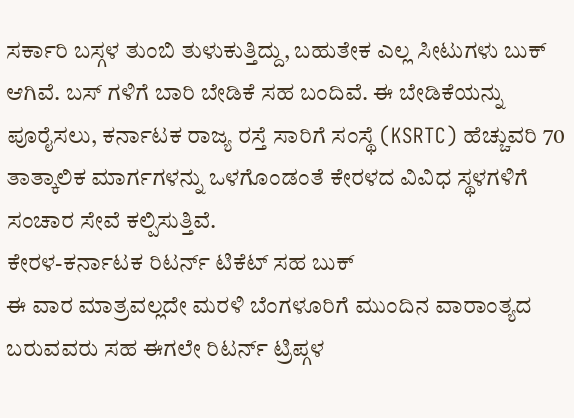ಸರ್ಕಾರಿ ಬಸ್ಗಳ ತುಂಬಿ ತುಳುಕುತ್ತಿದ್ದು, ಬಹುತೇಕ ಎಲ್ಲ ಸೀಟುಗಳು ಬುಕ್ ಆಗಿವೆ. ಬಸ್ ಗಳಿಗೆ ಬಾರಿ ಬೇಡಿಕೆ ಸಹ ಬಂದಿವೆ. ಈ ಬೇಡಿಕೆಯನ್ನು ಪೂರೈಸಲು, ಕರ್ನಾಟಕ ರಾಜ್ಯ ರಸ್ತೆ ಸಾರಿಗೆ ಸಂಸ್ಥೆ (KSRTC) ಹೆಚ್ಚುವರಿ 70 ತಾತ್ಕಾಲಿಕ ಮಾರ್ಗಗಳನ್ನು ಒಳಗೊಂಡಂತೆ ಕೇರಳದ ವಿವಿಧ ಸ್ಥಳಗಳಿಗೆ ಸಂಚಾರ ಸೇವೆ ಕಲ್ಪಿಸುತ್ತಿವೆ.
ಕೇರಳ-ಕರ್ನಾಟಕ ರಿಟರ್ನ್ ಟಿಕೆಟ್ ಸಹ ಬುಕ್
ಈ ವಾರ ಮಾತ್ರವಲ್ಲದೇ ಮರಳಿ ಬೆಂಗಳೂರಿಗೆ ಮುಂದಿನ ವಾರಾಂತ್ಯದ ಬರುವವರು ಸಹ ಈಗಲೇ ರಿಟರ್ನ್ ಟ್ರಿಪ್ಗಳ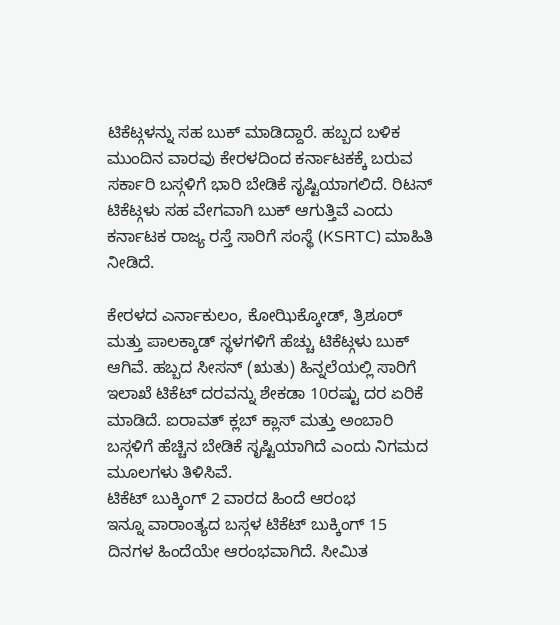ಟಿಕೆಟ್ಗಳನ್ನು ಸಹ ಬುಕ್ ಮಾಡಿದ್ದಾರೆ. ಹಬ್ಬದ ಬಳಿಕ ಮುಂದಿನ ವಾರವು ಕೇರಳದಿಂದ ಕರ್ನಾಟಕಕ್ಕೆ ಬರುವ ಸರ್ಕಾರಿ ಬಸ್ಗಳಿಗೆ ಭಾರಿ ಬೇಡಿಕೆ ಸೃಷ್ಟಿಯಾಗಲಿದೆ. ರಿಟನ್ ಟಿಕೆಟ್ಗಳು ಸಹ ವೇಗವಾಗಿ ಬುಕ್ ಆಗುತ್ತಿವೆ ಎಂದು ಕರ್ನಾಟಕ ರಾಜ್ಯ ರಸ್ತೆ ಸಾರಿಗೆ ಸಂಸ್ಥೆ (KSRTC) ಮಾಹಿತಿ ನೀಡಿದೆ.

ಕೇರಳದ ಎರ್ನಾಕುಲಂ, ಕೋಝಿಕ್ಕೋಡ್, ತ್ರಿಶೂರ್ ಮತ್ತು ಪಾಲಕ್ಕಾಡ್ ಸ್ಥಳಗಳಿಗೆ ಹೆಚ್ಚು ಟಿಕೆಟ್ಗಳು ಬುಕ್ ಆಗಿವೆ. ಹಬ್ಬದ ಸೀಸನ್ (ಋತು) ಹಿನ್ನಲೆಯಲ್ಲಿ ಸಾರಿಗೆ ಇಲಾಖೆ ಟಿಕೆಟ್ ದರವನ್ನು ಶೇಕಡಾ 10ರಷ್ಟು ದರ ಏರಿಕೆ ಮಾಡಿದೆ. ಐರಾವತ್ ಕ್ಲಬ್ ಕ್ಲಾಸ್ ಮತ್ತು ಅಂಬಾರಿ ಬಸ್ಗಳಿಗೆ ಹೆಚ್ಚಿನ ಬೇಡಿಕೆ ಸೃಷ್ಟಿಯಾಗಿದೆ ಎಂದು ನಿಗಮದ ಮೂಲಗಳು ತಿಳಿಸಿವೆ.
ಟಿಕೆಟ್ ಬುಕ್ಕಿಂಗ್ 2 ವಾರದ ಹಿಂದೆ ಆರಂಭ
ಇನ್ನೂ ವಾರಾಂತ್ಯದ ಬಸ್ಗಳ ಟಿಕೆಟ್ ಬುಕ್ಕಿಂಗ್ 15 ದಿನಗಳ ಹಿಂದೆಯೇ ಆರಂಭವಾಗಿದೆ. ಸೀಮಿತ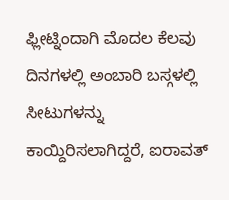ಫ್ಲೀಟ್ನಿಂದಾಗಿ ಮೊದಲ ಕೆಲವು ದಿನಗಳಲ್ಲಿ ಅಂಬಾರಿ ಬಸ್ಗಳಲ್ಲಿ ಸೀಟುಗಳನ್ನು ಕಾಯ್ದಿರಿಸಲಾಗಿದ್ದರೆ, ಐರಾವತ್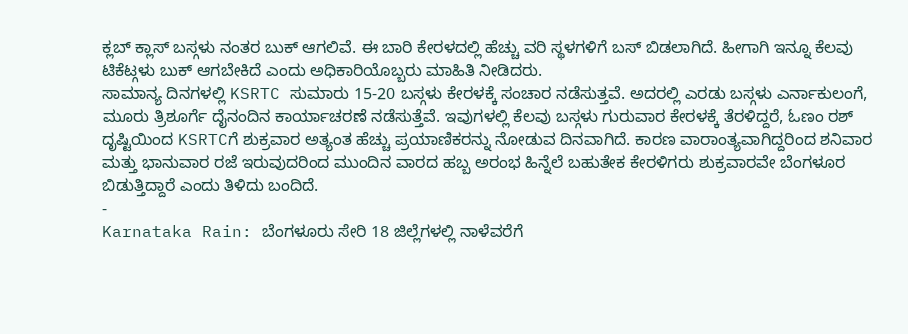ಕ್ಲಬ್ ಕ್ಲಾಸ್ ಬಸ್ಗಳು ನಂತರ ಬುಕ್ ಆಗಲಿವೆ. ಈ ಬಾರಿ ಕೇರಳದಲ್ಲಿ ಹೆಚ್ಚು ವರಿ ಸ್ಥಳಗಳಿಗೆ ಬಸ್ ಬಿಡಲಾಗಿದೆ. ಹೀಗಾಗಿ ಇನ್ನೂ ಕೆಲವು ಟಿಕೆಟ್ಗಳು ಬುಕ್ ಆಗಬೇಕಿದೆ ಎಂದು ಅಧಿಕಾರಿಯೊಬ್ಬರು ಮಾಹಿತಿ ನೀಡಿದರು.
ಸಾಮಾನ್ಯ ದಿನಗಳಲ್ಲಿ KSRTC ಸುಮಾರು 15-20 ಬಸ್ಗಳು ಕೇರಳಕ್ಕೆ ಸಂಚಾರ ನಡೆಸುತ್ತವೆ. ಅದರಲ್ಲಿ ಎರಡು ಬಸ್ಗಳು ಎರ್ನಾಕುಲಂಗೆ, ಮೂರು ತ್ರಿಶೂರ್ಗೆ ದೈನಂದಿನ ಕಾರ್ಯಾಚರಣೆ ನಡೆಸುತ್ತೆವೆ. ಇವುಗಳಲ್ಲಿ ಕೆಲವು ಬಸ್ಗಳು ಗುರುವಾರ ಕೇರಳಕ್ಕೆ ತೆರಳಿದ್ದರೆ, ಓಣಂ ರಶ್ ದೃಷ್ಟಿಯಿಂದ KSRTCಗೆ ಶುಕ್ರವಾರ ಅತ್ಯಂತ ಹೆಚ್ಚು ಪ್ರಯಾಣಿಕರನ್ನು ನೋಡುವ ದಿನವಾಗಿದೆ. ಕಾರಣ ವಾರಾಂತ್ಯವಾಗಿದ್ದರಿಂದ ಶನಿವಾರ ಮತ್ತು ಭಾನುವಾರ ರಜೆ ಇರುವುದರಿಂದ ಮುಂದಿನ ವಾರದ ಹಬ್ಬ ಅರಂಭ ಹಿನ್ನೆಲೆ ಬಹುತೇಕ ಕೇರಳಿಗರು ಶುಕ್ರವಾರವೇ ಬೆಂಗಳೂರ ಬಿಡುತ್ತಿದ್ದಾರೆ ಎಂದು ತಿಳಿದು ಬಂದಿದೆ.
-
Karnataka Rain: ಬೆಂಗಳೂರು ಸೇರಿ 18 ಜಿಲ್ಲೆಗಳಲ್ಲಿ ನಾಳೆವರೆಗೆ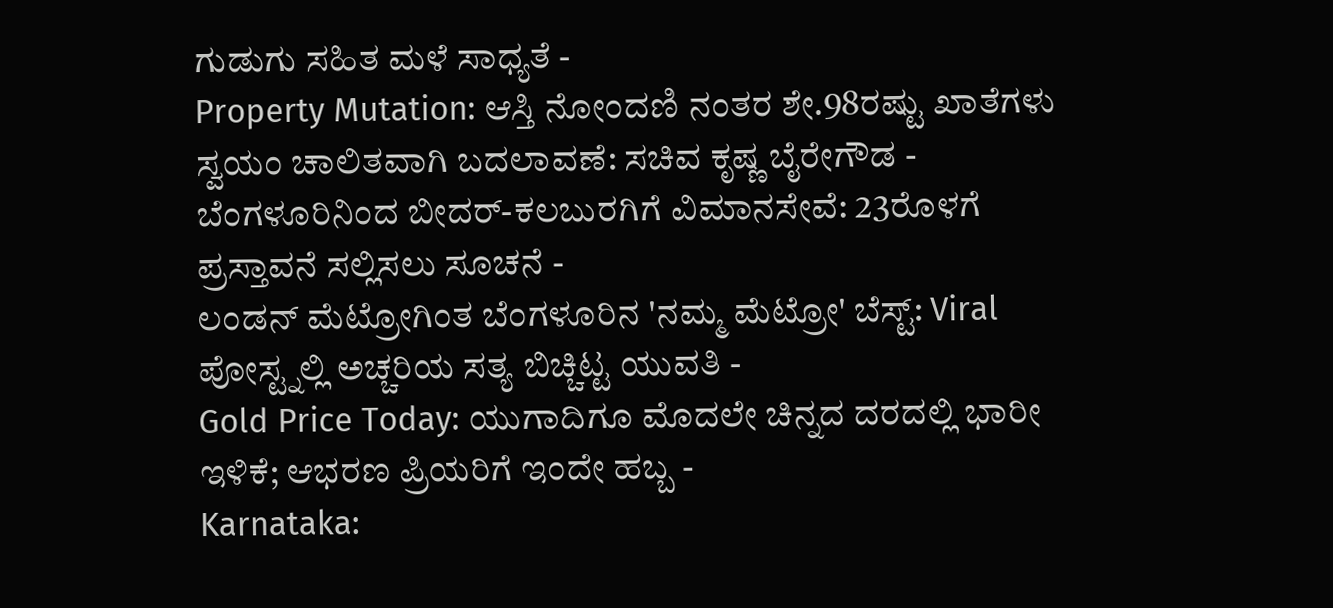ಗುಡುಗು ಸಹಿತ ಮಳೆ ಸಾಧ್ಯತೆ -
Property Mutation: ಆಸ್ತಿ ನೋಂದಣಿ ನಂತರ ಶೇ.98ರಷ್ಟು ಖಾತೆಗಳು ಸ್ವಯಂ ಚಾಲಿತವಾಗಿ ಬದಲಾವಣೆ: ಸಚಿವ ಕೃಷ್ಣ ಬೈರೇಗೌಡ -
ಬೆಂಗಳೂರಿನಿಂದ ಬೀದರ್-ಕಲಬುರಗಿಗೆ ವಿಮಾನಸೇವೆ: 23ರೊಳಗೆ ಪ್ರಸ್ತಾವನೆ ಸಲ್ಲಿಸಲು ಸೂಚನೆ -
ಲಂಡನ್ ಮೆಟ್ರೋಗಿಂತ ಬೆಂಗಳೂರಿನ 'ನಮ್ಮ ಮೆಟ್ರೋ' ಬೆಸ್ಟ್: Viral ಪೋಸ್ಟ್ನಲ್ಲಿ ಅಚ್ಚರಿಯ ಸತ್ಯ ಬಿಚ್ಚಿಟ್ಟ ಯುವತಿ -
Gold Price Today: ಯುಗಾದಿಗೂ ಮೊದಲೇ ಚಿನ್ನದ ದರದಲ್ಲಿ ಭಾರೀ ಇಳಿಕೆ; ಆಭರಣ ಪ್ರಿಯರಿಗೆ ಇಂದೇ ಹಬ್ಬ -
Karnataka: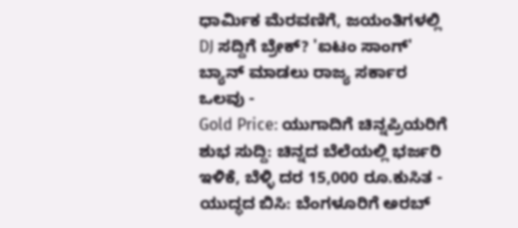ಧಾರ್ಮಿಕ ಮೆರವಣಿಗೆ, ಜಯಂತಿಗಳಲ್ಲಿ DJ ಸದ್ದಿಗೆ ಬ್ರೇಕ್? 'ಐಟಂ ಸಾಂಗ್' ಬ್ಯಾನ್ ಮಾಡಲು ರಾಜ್ಯ ಸರ್ಕಾರ ಒಲವು -
Gold Price: ಯುಗಾದಿಗೆ ಚಿನ್ನಪ್ರಿಯರಿಗೆ ಶುಭ ಸುದ್ದಿ: ಚಿನ್ನದ ಬೆಲೆಯಲ್ಲಿ ಭರ್ಜರಿ ಇಳಿಕೆ, ಬೆಳ್ಳಿ ದರ 15,000 ರೂ.ಕುಸಿತ -
ಯುದ್ಧದ ಬಿಸಿ: ಬೆಂಗಳೂರಿಗೆ ಅರಬ್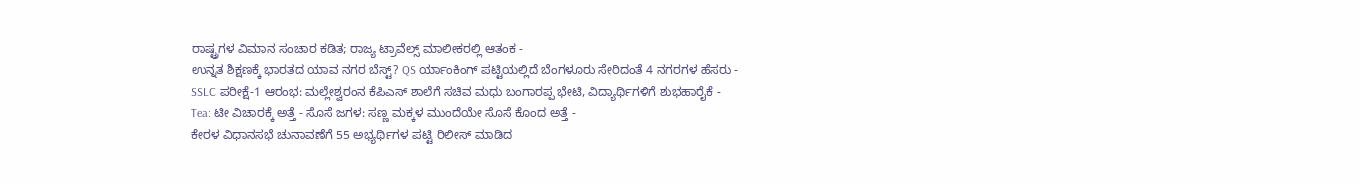ರಾಷ್ಟ್ರಗಳ ವಿಮಾನ ಸಂಚಾರ ಕಡಿತ; ರಾಜ್ಯ ಟ್ರಾವೆಲ್ಸ್ ಮಾಲೀಕರಲ್ಲಿ ಆತಂಕ -
ಉನ್ನತ ಶಿಕ್ಷಣಕ್ಕೆ ಭಾರತದ ಯಾವ ನಗರ ಬೆಸ್ಟ್? QS ರ್ಯಾಂಕಿಂಗ್ ಪಟ್ಟಿಯಲ್ಲಿದೆ ಬೆಂಗಳೂರು ಸೇರಿದಂತೆ 4 ನಗರಗಳ ಹೆಸರು -
SSLC ಪರೀಕ್ಷೆ-1 ಆರಂಭ: ಮಲ್ಲೇಶ್ವರಂನ ಕೆಪಿಎಸ್ ಶಾಲೆಗೆ ಸಚಿವ ಮಧು ಬಂಗಾರಪ್ಪ ಭೇಟಿ, ವಿದ್ಯಾರ್ಥಿಗಳಿಗೆ ಶುಭಹಾರೈಕೆ -
Tea: ಟೀ ವಿಚಾರಕ್ಕೆ ಅತ್ತೆ - ಸೊಸೆ ಜಗಳ: ಸಣ್ಣ ಮಕ್ಕಳ ಮುಂದೆಯೇ ಸೊಸೆ ಕೊಂದ ಅತ್ತೆ -
ಕೇರಳ ವಿಧಾನಸಭೆ ಚುನಾವಣೆಗೆ 55 ಅಭ್ಯರ್ಥಿಗಳ ಪಟ್ಟಿ ರಿಲೀಸ್ ಮಾಡಿದ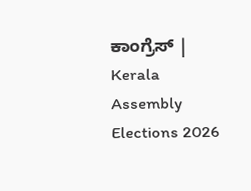ಕಾಂಗ್ರೆಸ್ | Kerala Assembly Elections 2026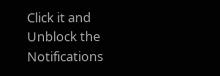Click it and Unblock the Notifications